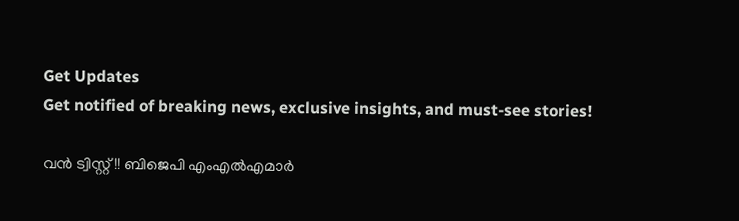Get Updates
Get notified of breaking news, exclusive insights, and must-see stories!

വന്‍ ട്വിസ്റ്റ്!! ബിജെപി എംഎല്‍എമാര്‍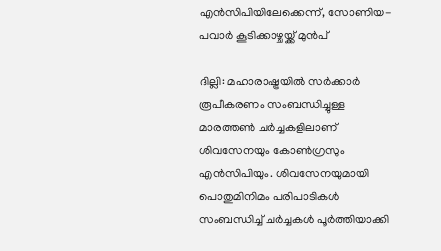എന്‍സിപിയിലേക്കെന്ന്, സോണിയ-പവാര്‍ കൂടിക്കാഴ്ചയ്ക്ക് മുന്‍പ്

ദില്ലി: മഹാരാഷ്ട്രയില്‍ സര്‍ക്കാര്‍ രൂപീകരണം സംബന്ധിച്ചുള്ള മാരത്തണ്‍ ചര്‍ച്ചകളിലാണ് ശിവസേനയും കോണ്‍ഗ്രസും എന്‍സിപിയും. ശിവസേനയുമായി പൊതുമിനിമം പരിപാടികള്‍ സംബന്ധിച്ച് ചര്‍ച്ചകള്‍ പൂര്‍ത്തിയാക്കി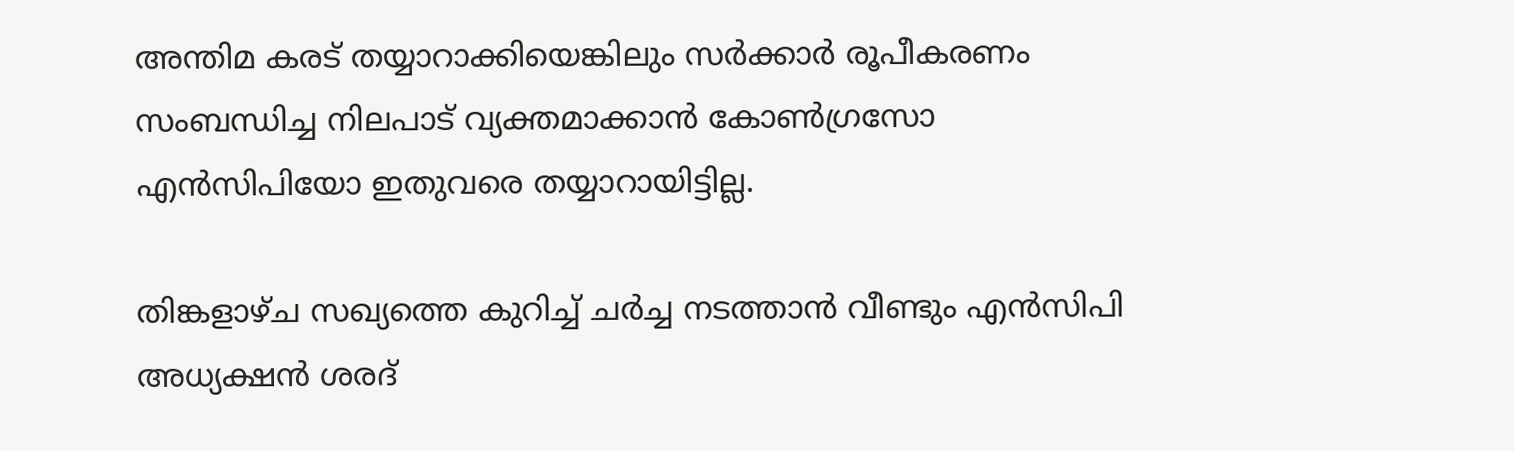അന്തിമ കരട് തയ്യാറാക്കിയെങ്കിലും സര്‍ക്കാര്‍ രൂപീകരണം സംബന്ധിച്ച നിലപാട് വ്യക്തമാക്കാന്‍ കോണ്‍ഗ്രസോ എന്‍സിപിയോ ഇതുവരെ തയ്യാറായിട്ടില്ല.

തിങ്കളാഴ്ച സഖ്യത്തെ കുറിച്ച് ചര്‍ച്ച നടത്താന്‍ വീണ്ടും എന്‍സിപി അധ്യക്ഷന്‍ ശരദ്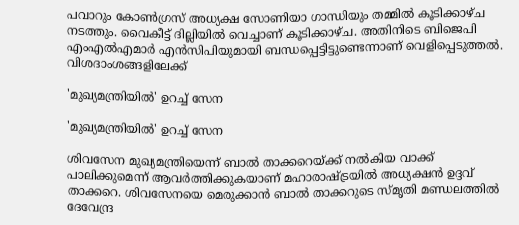പവാറും കോണ്‍ഗ്രസ് അധ്യക്ഷ സോണിയാ ഗാന്ധിയും തമ്മില്‍ കൂടിക്കാഴ്ച നടത്തും. വൈകീട്ട് ദില്ലിയില്‍ വെച്ചാണ് കൂടിക്കാഴ്ച. അതിനിടെ ബിജെപി എംഎല്‍എമാര്‍ എന്‍സിപിയുമായി ബന്ധപ്പെട്ടിട്ടുണ്ടെന്നാണ് വെളിപ്പെടുത്തല്‍. വിശദാംശങ്ങളിലേക്ക്

'മുഖ്യമന്ത്രിയില്‍' ഉറച്ച് സേന

'മുഖ്യമന്ത്രിയില്‍' ഉറച്ച് സേന

ശിവസേന മുഖ്യമന്ത്രിയെന്ന് ബാല്‍ താക്കറെയ്ക്ക് നല്‍കിയ വാക്ക് പാലിക്കുമെന്ന് ആവര്‍ത്തിക്കുകയാണ് മഹാരാഷ്ട്രയില്‍ അധ്യക്ഷന്‍ ഉദ്ദവ് താക്കറെ. ശിവസേനയെ മെരുക്കാന്‍ ബാല്‍ താക്കറുടെ സ്മൃതി മണ്ഡലത്തില്‍ ദേവേന്ദ്ര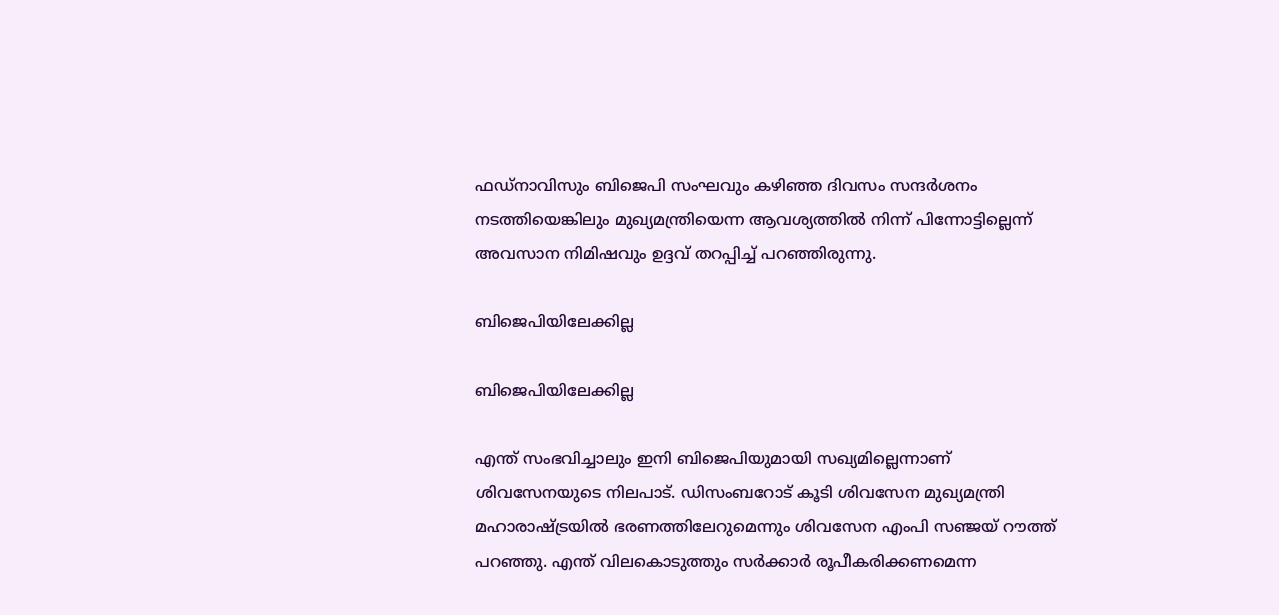ഫഡ്നാവിസും ബിജെപി സംഘവും കഴിഞ്ഞ ദിവസം സന്ദര്‍ശനം നടത്തിയെങ്കിലും മുഖ്യമന്ത്രിയെന്ന ആവശ്യത്തില്‍ നിന്ന് പിന്നോട്ടില്ലെന്ന് അവസാന നിമിഷവും ഉദ്ദവ് തറപ്പിച്ച് പറഞ്ഞിരുന്നു.

ബിജെപിയിലേക്കില്ല

ബിജെപിയിലേക്കില്ല

എന്ത് സംഭവിച്ചാലും ഇനി ബിജെപിയുമായി സഖ്യമില്ലെന്നാണ് ശിവസേനയുടെ നിലപാട്. ഡിസംബറോട് കൂടി ശിവസേന മുഖ്യമന്ത്രി മഹാരാഷ്ട്രയില്‍ ഭരണത്തിലേറുമെന്നും ശിവസേന എംപി സഞ്ജയ് റൗത്ത് പറഞ്ഞു. എന്ത് വിലകൊടുത്തും സര്‍ക്കാര്‍ രൂപീകരിക്കണമെന്ന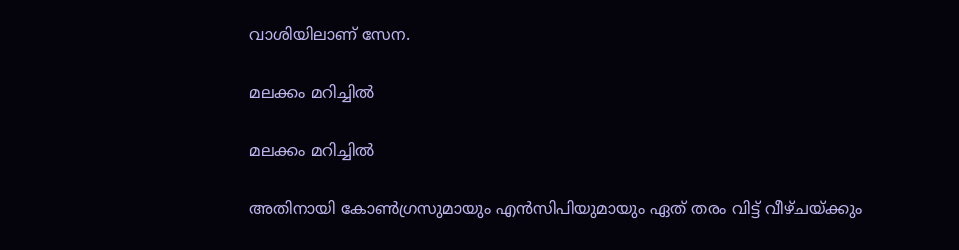വാശിയിലാണ് സേന.

മലക്കം മറിച്ചില്‍

മലക്കം മറിച്ചില്‍

അതിനായി കോണ്‍ഗ്രസുമായും എന്‍സിപിയുമായും ഏത് തരം വിട്ട് വീഴ്ചയ്ക്കും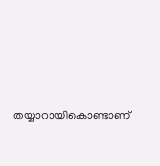തയ്യാറായികൊണ്ടാണ്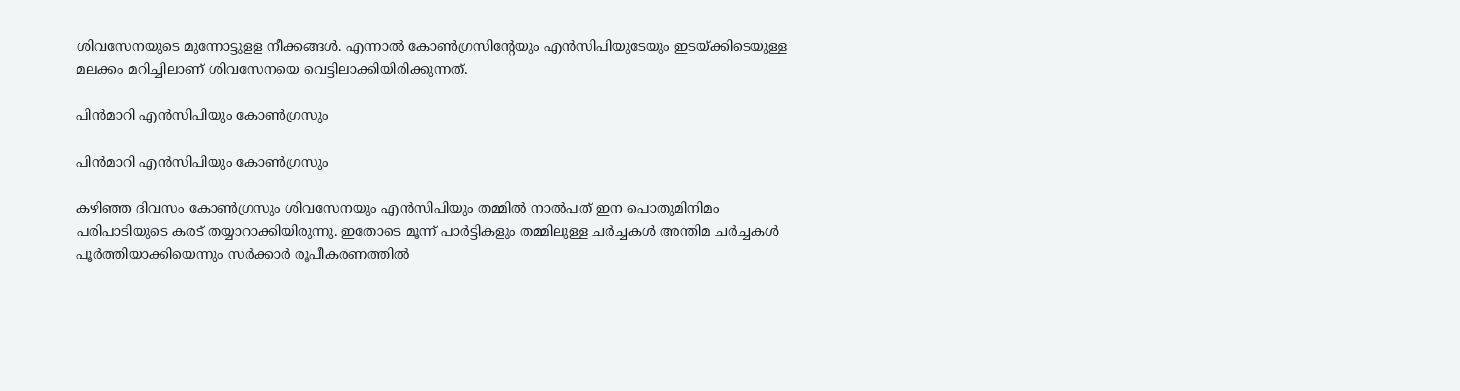ശിവസേനയുടെ മുന്നോട്ടുളള നീക്കങ്ങള്‍. എന്നാല്‍ കോണ്‍ഗ്രസിന്‍റേയും എന്‍സിപിയുടേയും ഇടയ്ക്കിടെയുള്ള മലക്കം മറിച്ചിലാണ് ശിവസേനയെ വെട്ടിലാക്കിയിരിക്കുന്നത്.

പിന്‍മാറി എന്‍സിപിയും കോണ്‍ഗ്രസും

പിന്‍മാറി എന്‍സിപിയും കോണ്‍ഗ്രസും

കഴിഞ്ഞ ദിവസം കോണ്‍ഗ്രസും ശിവസേനയും എന്‍സിപിയും തമ്മില്‍ നാല്‍പത് ഇന പൊതുമിനിമം പരിപാടിയുടെ കരട് തയ്യാറാക്കിയിരുന്നു. ഇതോടെ മൂന്ന് പാര്‍ട്ടികളും തമ്മിലുള്ള ചര്‍ച്ചകള്‍ അന്തിമ ചര്‍ച്ചകള്‍ പൂര്‍ത്തിയാക്കിയെന്നും സര്‍ക്കാര്‍ രൂപീകരണത്തില്‍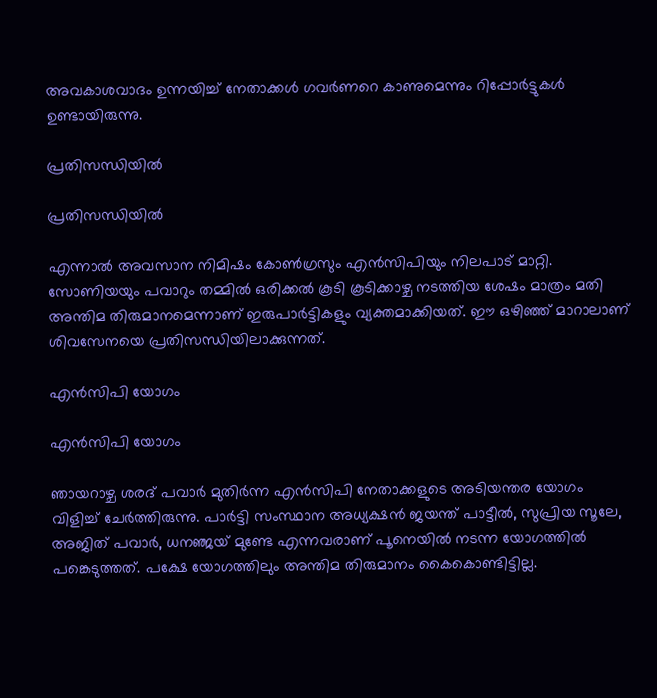അവകാശവാദം ഉന്നയിച്ച് നേതാക്കള്‍ ഗവര്‍ണറെ കാണുമെന്നും റിപ്പോര്‍ട്ടുകള്‍ ഉണ്ടായിരുന്നു.

പ്രതിസന്ധിയില്‍

പ്രതിസന്ധിയില്‍

എന്നാല്‍ അവസാന നിമിഷം കോണ്‍ഗ്രസും എന്‍സിപിയും നിലപാട് മാറ്റി. സോണിയയും പവാറും തമ്മില്‍ ഒരിക്കല്‍ കൂടി കൂടിക്കാഴ്ച നടത്തിയ ശേഷം മാത്രം മതി അന്തിമ തിരുമാനമെന്നാണ് ഇരുപാര്‍ട്ടികളും വ്യക്തമാക്കിയത്. ഈ ഒഴിഞ്ഞ് മാറാലാണ് ശിവസേനയെ പ്രതിസന്ധിയിലാക്കുന്നത്.

എന്‍സിപി യോഗം

എന്‍സിപി യോഗം

ഞായറാഴ്ച ശരദ് പവാര്‍ മുതിര്‍ന്ന എന്‍സിപി നേതാക്കളുടെ അടിയന്തര യോഗം വിളിച്ച് ചേര്‍ത്തിരുന്നു. പാര്‍ട്ടി സംസ്ഥാന അധ്യക്ഷന്‍ ജയന്ത് പാട്ടീല്‍, സുപ്രിയ സൂലേ, അജിത് പവാര്‍, ധനഞ്ജയ് മുണ്ടേ എന്നവരാണ് പൂനെയില്‍ നടന്ന യോഗത്തില്‍ പങ്കെടുത്തത്. പക്ഷേ യോഗത്തിലും അന്തിമ തിരുമാനം കൈകൊണ്ടിട്ടില്ല.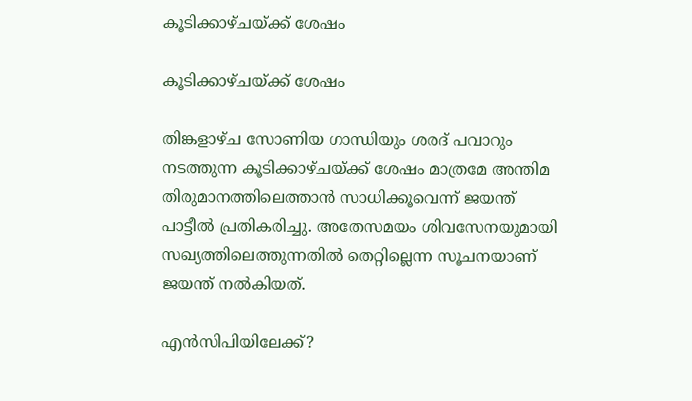കൂടിക്കാഴ്ചയ്ക്ക് ശേഷം

കൂടിക്കാഴ്ചയ്ക്ക് ശേഷം

തിങ്കളാഴ്ച സോണിയ ഗാന്ധിയും ശരദ് പവാറും നടത്തുന്ന കൂടിക്കാഴ്ചയ്ക്ക് ശേഷം മാത്രമേ അന്തിമ തിരുമാനത്തിലെത്താന്‍ സാധിക്കൂവെന്ന് ജയന്ത് പാട്ടീല്‍ പ്രതികരിച്ചു. അതേസമയം ശിവസേനയുമായി സഖ്യത്തിലെത്തുന്നതില്‍ തെറ്റില്ലെന്ന സൂചനയാണ് ജയന്ത് നല്‍കിയത്.

എന്‍സിപിയിലേക്ക്?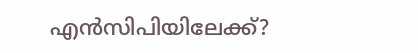എന്‍സിപിയിലേക്ക്?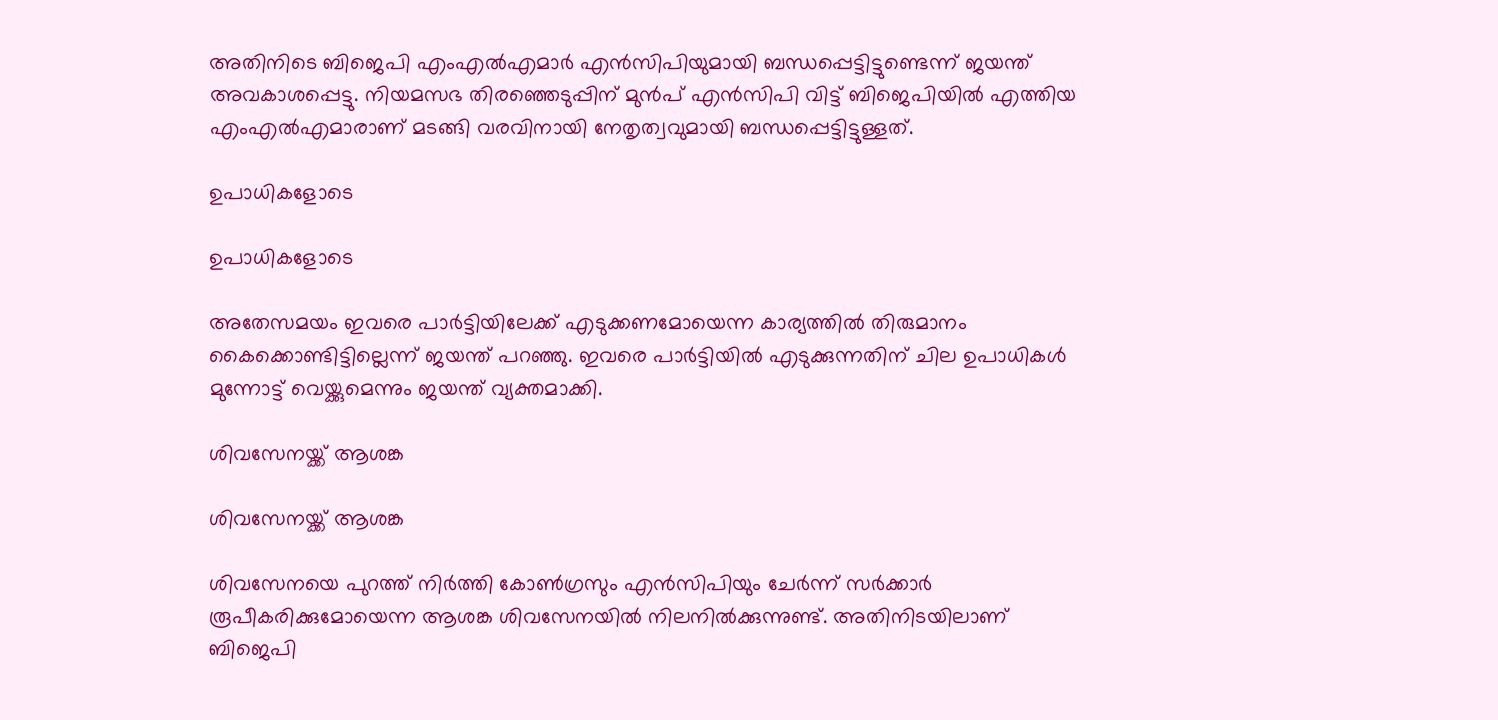അതിനിടെ ബിജെപി എംഎല്‍എമാര്‍ എന്‍സിപിയുമായി ബന്ധപ്പെട്ടിട്ടുണ്ടെന്ന് ജയന്ത് അവകാശപ്പെട്ടു. നിയമസഭ തിരഞ്ഞെടുപ്പിന് മുന്‍പ് എന്‍സിപി വിട്ട് ബിജെപിയില്‍ എത്തിയ എംഎല്‍എമാരാണ് മടങ്ങി വരവിനായി നേതൃത്വവുമായി ബന്ധപ്പെട്ടിട്ടുള്ളത്.

ഉപാധികളോടെ

ഉപാധികളോടെ

അതേസമയം ഇവരെ പാര്‍ട്ടിയിലേക്ക് എടുക്കണമോയെന്ന കാര്യത്തില്‍ തിരുമാനം കൈക്കൊണ്ടിട്ടില്ലെന്ന് ജയന്ത് പറഞ്ഞു. ഇവരെ പാര്‍ട്ടിയില്‍ എടുക്കുന്നതിന് ചില ഉപാധികള്‍ മുന്നോട്ട് വെയ്ക്കുമെന്നും ജയന്ത് വ്യക്തമാക്കി.

ശിവസേനയ്ക്ക് ആശങ്ക

ശിവസേനയ്ക്ക് ആശങ്ക

ശിവസേനയെ പുറത്ത് നിര്‍ത്തി കോണ്‍ഗ്രസും എന്‍സിപിയും ചേര്‍ന്ന് സര്‍ക്കാര്‍ രൂപീകരിക്കുമോയെന്ന ആശങ്ക ശിവസേനയില്‍ നിലനില്‍ക്കുന്നുണ്ട്. അതിനിടയിലാണ് ബിജെപി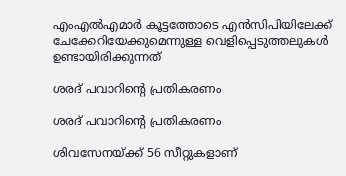എംഎല്‍എമാര്‍ കൂട്ടത്തോടെ എന്‍സിപിയിലേക്ക് ചേക്കേറിയേക്കുമെന്നുള്ള വെളിപ്പെടുത്തലുകള്‍ ഉണ്ടായിരിക്കുന്നത്

ശരദ് പവാറിന്‍റെ പ്രതികരണം

ശരദ് പവാറിന്‍റെ പ്രതികരണം

ശിവസേനയ്ക്ക് 56 സീറ്റുകളാണ്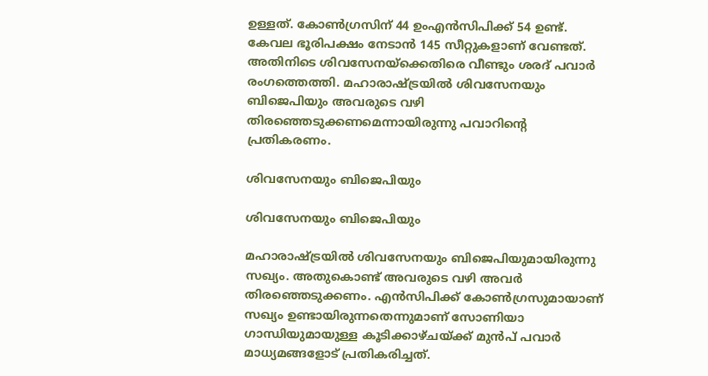ഉള്ളത്. കോണ്‍ഗ്രസിന് 44 ഉംഎന്‍സിപിക്ക് 54 ഉണ്ട്. കേവല ഭൂരിപക്ഷം നേടാന്‍ 145 സീറ്റുകളാണ് വേണ്ടത്. അതിനിടെ ശിവസേനയ്ക്കെതിരെ വീണ്ടും ശരദ് പവാര്‍ രംഗത്തെത്തി. മഹാരാഷ്ട്രയില്‍ ശിവസേനയും ബിജെപിയും അവരുടെ വഴി തിരഞ്ഞെടുക്കണമെന്നായിരുന്നു പവാറിന്‍റെ പ്രതികരണം.

ശിവസേനയും ബിജെപിയും

ശിവസേനയും ബിജെപിയും

മഹാരാഷ്ട്രയില്‍ ശിവസേനയും ബിജെപിയുമായിരുന്നു സഖ്യം. അതുകൊണ്ട് അവരുടെ വഴി അവര്‍ തിരഞ്ഞെടുക്കണം. എന്‍സിപിക്ക് കോണ്‍ഗ്രസുമായാണ് സഖ്യം ഉണ്ടായിരുന്നതെന്നുമാണ് സോണിയാ ഗാന്ധിയുമായുള്ള കൂടിക്കാഴ്ചയ്ക്ക് മുന്‍പ് പവാര്‍ മാധ്യമങ്ങളോട് പ്രതികരിച്ചത്.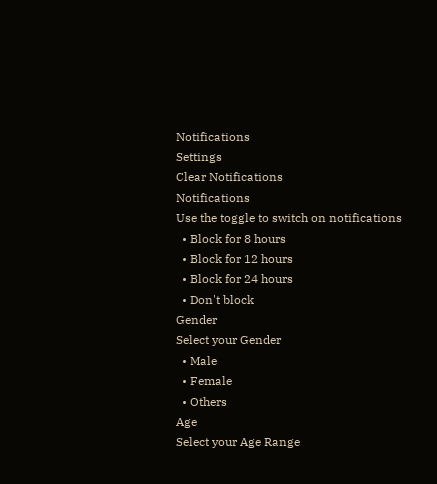Notifications
Settings
Clear Notifications
Notifications
Use the toggle to switch on notifications
  • Block for 8 hours
  • Block for 12 hours
  • Block for 24 hours
  • Don't block
Gender
Select your Gender
  • Male
  • Female
  • Others
Age
Select your Age Range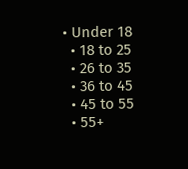• Under 18
  • 18 to 25
  • 26 to 35
  • 36 to 45
  • 45 to 55
  • 55+